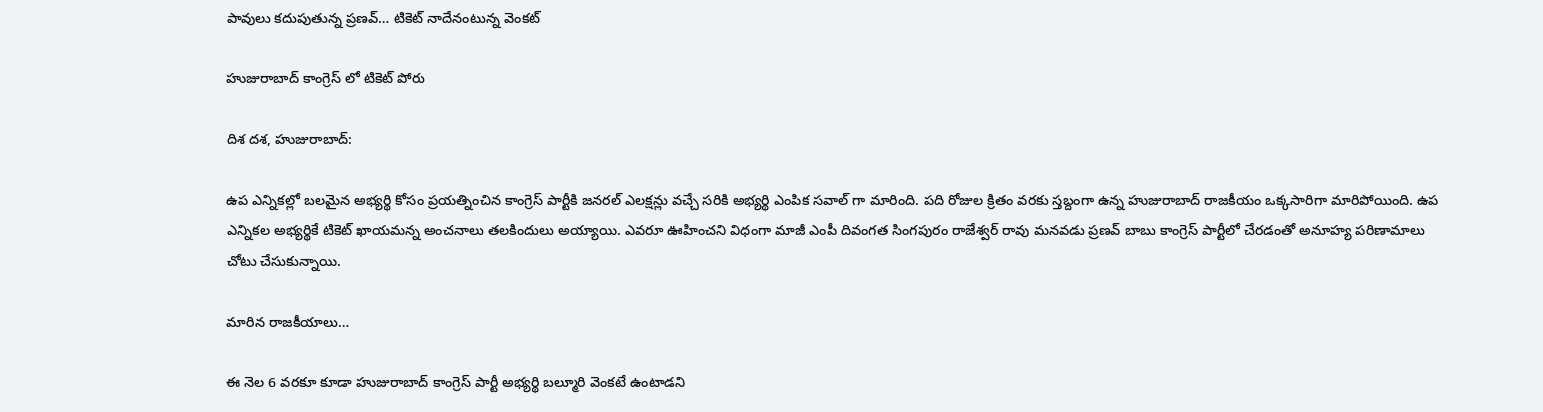పావులు కదుపుతున్న ప్రణవ్… టికెట్ నాదేనంటున్న వెంకట్

హుజురాబాద్ కాంగ్రెస్ లో టికెట్ పోరు

దిశ దశ, హుజురాబాద్:

ఉప ఎన్నికల్లో బలమైన అభ్యర్థి కోసం ప్రయత్నించిన కాంగ్రెస్ పార్టీకి జనరల్ ఎలక్షన్లు వచ్చే సరికి అభ్యర్థి ఎంపిక సవాల్ గా మారింది. పది రోజుల క్రితం వరకు స్తబ్దంగా ఉన్న హుజురాబాద్ రాజకీయం ఒక్కసారిగా మారిపోయింది. ఉప ఎన్నికల అభ్యర్థికే టికెట్ ఖాయమన్న అంచనాలు తలకిందులు అయ్యాయి. ఎవరూ ఊహించని విధంగా మాజీ ఎంపీ దివంగత సింగపురం రాజేశ్వర్ రావు మనవడు ప్రణవ్ బాబు కాంగ్రెస్ పార్టీలో చేరడంతో అనూహ్య పరిణామాలు చోటు చేసుకున్నాయి.

మారిన రాజకీయాలు…

ఈ నెల 6 వరకూ కూడా హుజురాబాద్ కాంగ్రెస్ పార్టీ అభ్యర్థి బల్మూరి వెంకటే ఉంటాడని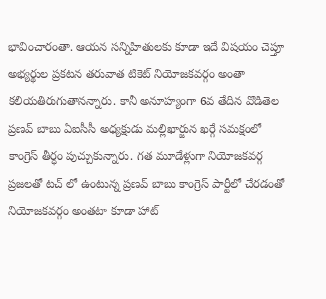భావించారంతా. ఆయన సన్నిహితులకు కూడా ఇదే విషయం చెప్తూ అభ్యర్థుల ప్రకటన తరువాత టికెట్ నియోజకవర్గం అంతా కలియతిరుగుతానన్నారు. కానీ అనూహ్యంగా 6వ తేదిన వొడితెల ప్రణవ్ బాబు ఏఐసీసీ అధ్యక్షుడు మల్లిఖార్జున ఖర్గే సమక్షంలో కాంగ్రెస్ తీర్ధం పుచ్చుకున్నారు. గత మూడేళ్లుగా నియోజకవర్గ ప్రజలతో టచ్ లో ఉంటున్న ప్రణవ్ బాబు కాంగ్రెస్ పార్టీలో చేరడంతో నియోజకవర్గం అంతటా కూడా హాట్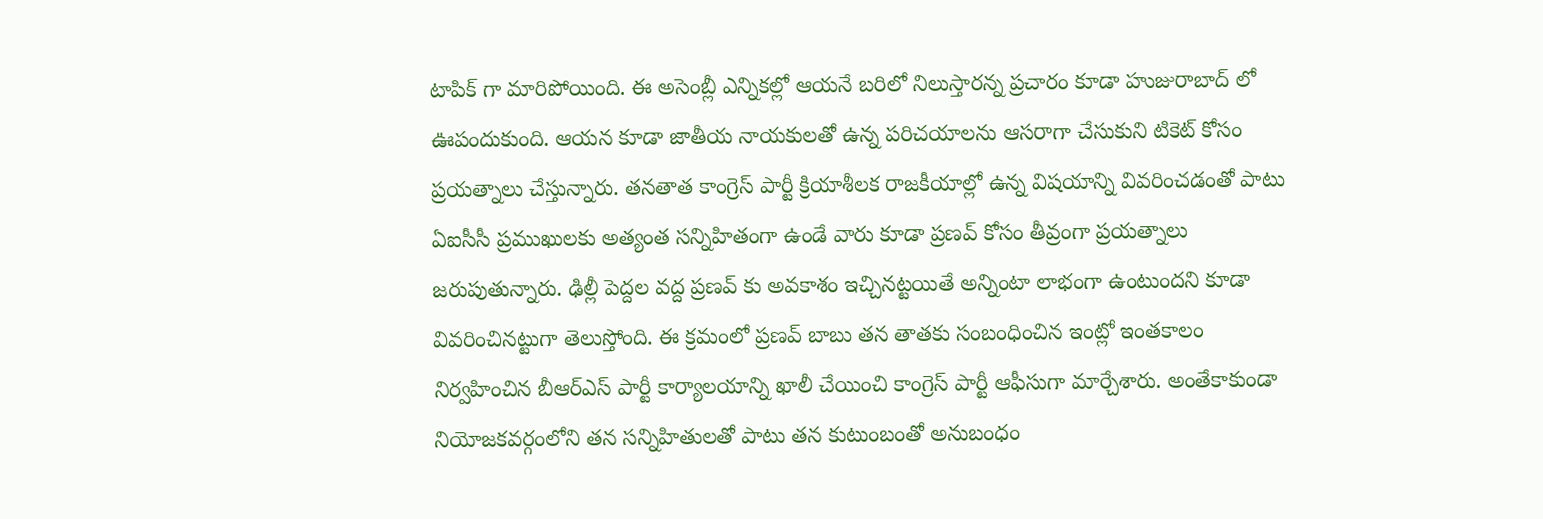టాపిక్ గా మారిపోయింది. ఈ అసెంబ్లీ ఎన్నికల్లో ఆయనే బరిలో నిలుస్తారన్న ప్రచారం కూడా హుజురాబాద్ లో ఊపందుకుంది. ఆయన కూడా జాతీయ నాయకులతో ఉన్న పరిచయాలను ఆసరాగా చేసుకుని టికెట్ కోసం ప్రయత్నాలు చేస్తున్నారు. తనతాత కాంగ్రెస్ పార్టీ క్రియాశీలక రాజకీయాల్లో ఉన్న విషయాన్ని వివరించడంతో పాటు ఏఐసీసీ ప్రముఖులకు అత్యంత సన్నిహితంగా ఉండే వారు కూడా ప్రణవ్ కోసం తీవ్రంగా ప్రయత్నాలు జరుపుతున్నారు. ఢిల్లీ పెద్దల వద్ద ప్రణవ్ కు అవకాశం ఇచ్చినట్టయితే అన్నింటా లాభంగా ఉంటుందని కూడా వివరించినట్టుగా తెలుస్తోంది. ఈ క్రమంలో ప్రణవ్ బాబు తన తాతకు సంబంధించిన ఇంట్లో ఇంతకాలం నిర్వహించిన బీఆర్ఎస్ పార్టీ కార్యాలయాన్ని ఖాలీ చేయించి కాంగ్రెస్ పార్టీ ఆఫీసుగా మార్చేశారు. అంతేకాకుండా నియోజకవర్గంలోని తన సన్నిహితులతో పాటు తన కుటుంబంతో అనుబంధం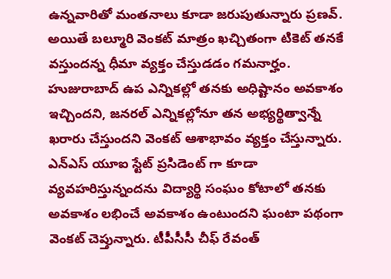ఉన్నవారితో మంతనాలు కూడా జరుపుతున్నారు ప్రణవ్. అయితే బల్మూరి వెంకట్ మాత్రం ఖచ్చితంగా టికెట్ తనకే వస్తుందన్న ధీమా వ్యక్తం చేస్తుడడం గమనార్హం. హుజురాబాద్ ఉప ఎన్నికల్లో తనకు అధిష్టానం అవకాశం ఇచ్చిందని, జనరల్ ఎన్నికల్లోనూ తన అభ్యర్థిత్వాన్నే ఖరారు చేస్తుందని వెంకట్ ఆశాభావం వ్యక్తం చేస్తున్నారు. ఎన్ఎస్ యూఐ స్టేట్ ప్రసిడెంట్ గా కూడా వ్యవహరిస్తున్నందను విద్యార్థి సంఘం కోటాలో తనకు అవకాశం లభించే అవకాశం ఉంటుందని ఘంటా పథంగా వెంకట్ చెప్తున్నారు. టీపీసీసీ చీఫ్ రేవంత్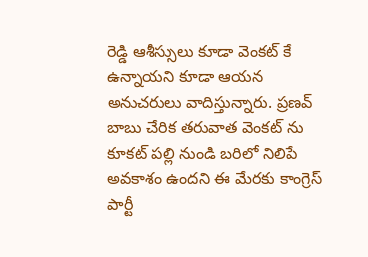రెడ్డి ఆశీస్సులు కూడా వెంకట్ కే ఉన్నాయని కూడా ఆయన అనుచరులు వాదిస్తున్నారు. ప్రణవ్ బాబు చేరిక తరువాత వెంకట్ ను కూకట్ పల్లి నుండి బరిలో నిలిపే అవకాశం ఉందని ఈ మేరకు కాంగ్రెస్ పార్టీ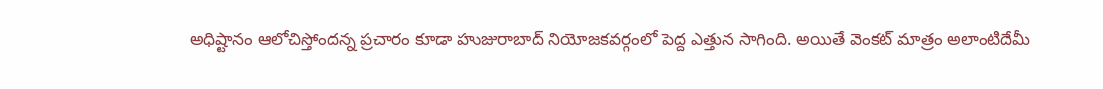అధిష్టానం ఆలోచిస్తోందన్న ప్రచారం కూడా హుజురాబాద్ నియోజకవర్గంలో పెద్ద ఎత్తున సాగింది. అయితే వెంకట్ మాత్రం అలాంటిదేమీ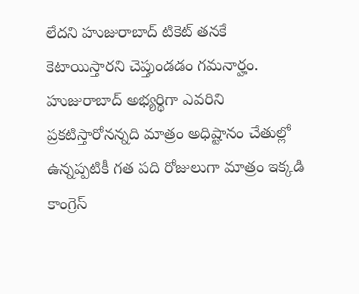లేదని హుజురాబాద్ టికెట్ తనకే కెటాయిస్తారని చెప్తుండడం గమనార్హం. హుజురాబాద్ అభ్యర్థిగా ఎవరిని ప్రకటిస్తారోనన్నది మాత్రం అధిష్టానం చేతుల్లో ఉన్నప్పటికీ గత పది రోజులుగా మాత్రం ఇక్కడి కాంగ్రెస్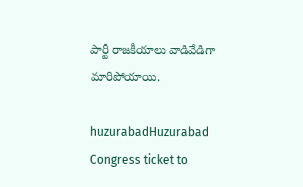పార్టీ రాజకీయాలు వాడివేడిగా మారిపోయాయి.

huzurabadHuzurabad Congress ticket to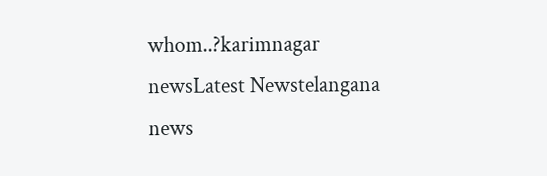whom..?karimnagar newsLatest Newstelangana news